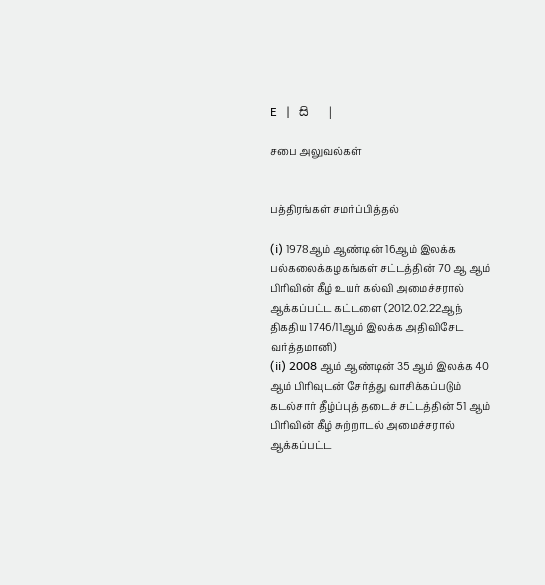E   |   සි   |

சபை அலுவல்கள்


பத்திரங்கள் சமர்ப்பித்தல்

(i) 1978ஆம் ஆண்டின் 16ஆம் இலக்க பல்கலைக்கழகங்கள் சட்டத்தின் 70 ஆ ஆம் பிரிவின் கீழ் உயர் கல்வி அமைச்சரால் ஆக்கப்பட்ட கட்டளை (2012.02.22ஆந் திகதிய 1746/11ஆம் இலக்க அதிவிசேட வர்த்தமானி)
(ii) 2008 ஆம் ஆண்டின் 35 ஆம் இலக்க 40 ஆம் பிரிவுடன் சேர்த்து வாசிக்கப்படும் கடல்சார் தீழ்ப்புத் தடைச் சட்டத்தின் 51 ஆம் பிரிவின் கீழ் சுற்றாடல் அமைச்சரால் ஆக்கப்பட்ட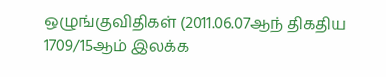ஒழுங்குவிதிகள் (2011.06.07ஆந் திகதிய 1709/15ஆம் இலக்க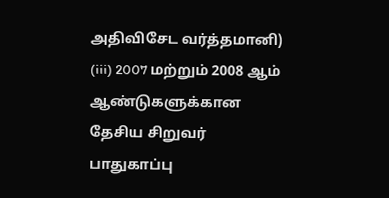அதிவிசேட வர்த்தமானி)
(iii) 2007 மற்றும் 2008 ஆம் ஆண்டுகளுக்கான தேசிய சிறுவர் பாதுகாப்பு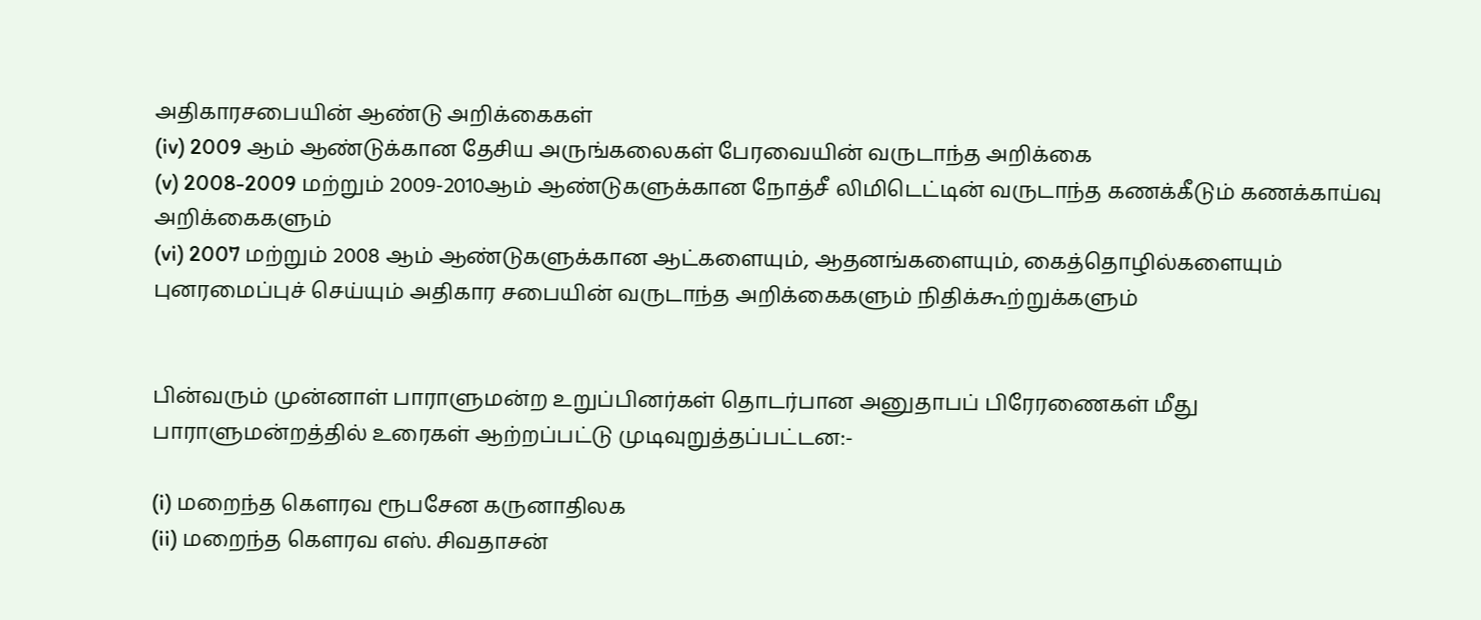அதிகாரசபையின் ஆண்டு அறிக்கைகள்
(iv) 2009 ஆம் ஆண்டுக்கான தேசிய அருங்கலைகள் பேரவையின் வருடாந்த அறிக்கை
(v) 2008-2009 மற்றும் 2009-2010ஆம் ஆண்டுகளுக்கான நோத்சீ லிமிடெட்டின் வருடாந்த கணக்கீடும் கணக்காய்வு அறிக்கைகளும்
(vi) 2007 மற்றும் 2008 ஆம் ஆண்டுகளுக்கான ஆட்களையும், ஆதனங்களையும், கைத்தொழில்களையும் புனரமைப்புச் செய்யும் அதிகார சபையின் வருடாந்த அறிக்கைகளும் நிதிக்கூற்றுக்களும்


பின்வரும் முன்னாள் பாராளுமன்ற உறுப்பினர்கள் தொடர்பான அனுதாபப் பிரேரணைகள் மீது பாராளுமன்றத்தில் உரைகள் ஆற்றப்பட்டு முடிவுறுத்தப்பட்டன:-

(i) மறைந்த கௌரவ ரூபசேன கருனாதிலக
(ii) மறைந்த கௌரவ எஸ். சிவதாசன்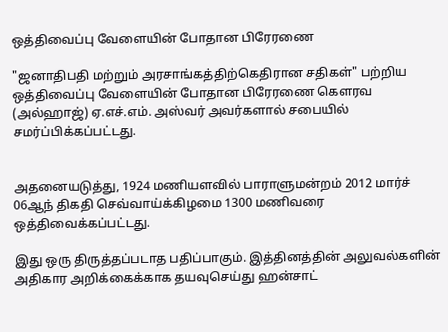ஒத்திவைப்பு வேளையின் போதான பிரேரணை

"ஜனாதிபதி மற்றும் அரசாங்கத்திற்கெதிரான சதிகள்" பற்றிய ஒத்திவைப்பு வேளையின் போதான பிரேரணை கௌரவ (அல்ஹாஜ்) ஏ.எச்.எம். அஸ்வர் அவர்களால் சபையில் சமர்ப்பிக்கப்பட்டது.


அதனையடுத்து, 1924 மணியளவில் பாராளுமன்றம் 2012 மார்ச் 06ஆந் திகதி செவ்வாய்க்கிழமை 1300 மணிவரை ஒத்திவைக்கப்பட்டது.

இது ஒரு திருத்தப்படாத பதிப்பாகும். இத்தினத்தின் அலுவல்களின் அதிகார அறிக்கைக்காக தயவுசெய்து ஹன்சாட்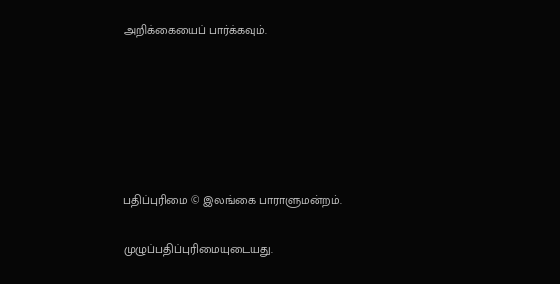அறிக்கையைப் பார்க்கவும்.






பதிப்புரிமை © இலங்கை பாராளுமன்றம்.

முழுப்பதிப்புரிமையுடையது.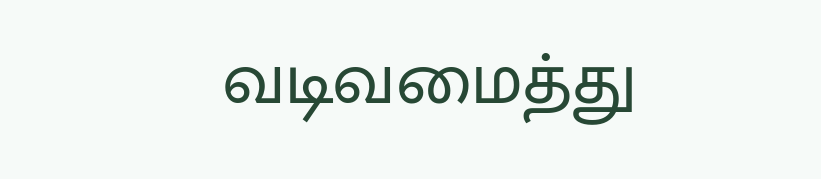வடிவமைத்து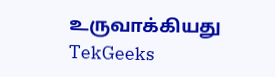உருவாக்கியது  TekGeeks